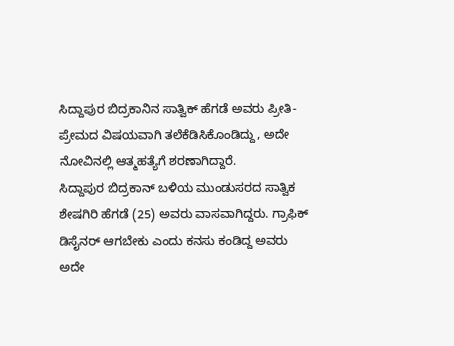ಸಿದ್ದಾಪುರ ಬಿದ್ರಕಾನಿನ ಸಾತ್ವಿಕ್ ಹೆಗಡೆ ಅವರು ಪ್ರೀತಿ-ಪ್ರೇಮದ ವಿಷಯವಾಗಿ ತಲೆಕೆಡಿಸಿಕೊಂಡಿದ್ದು, ಅದೇ ನೋವಿನಲ್ಲಿ ಆತ್ಮಹತ್ಯೆಗೆ ಶರಣಾಗಿದ್ದಾರೆ.
ಸಿದ್ದಾಪುರ ಬಿದ್ರಕಾನ್ ಬಳಿಯ ಮುಂಡುಸರದ ಸಾತ್ವಿಕ ಶೇಷಗಿರಿ ಹೆಗಡೆ (25) ಅವರು ವಾಸವಾಗಿದ್ದರು. ಗ್ರಾಫಿಕ್ ಡಿಸೈನರ್ ಆಗಬೇಕು ಎಂದು ಕನಸು ಕಂಡಿದ್ದ ಅವರು ಅದೇ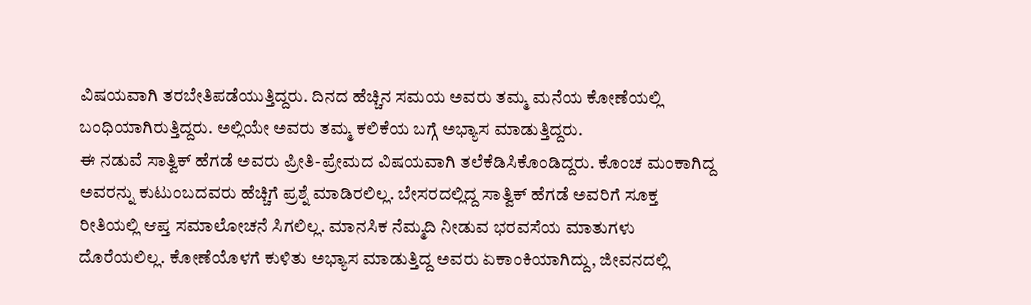ವಿಷಯವಾಗಿ ತರಬೇತಿಪಡೆಯುತ್ತಿದ್ದರು. ದಿನದ ಹೆಚ್ಚಿನ ಸಮಯ ಅವರು ತಮ್ಮ ಮನೆಯ ಕೋಣೆಯಲ್ಲಿ ಬಂಧಿಯಾಗಿರುತ್ತಿದ್ದರು. ಅಲ್ಲಿಯೇ ಅವರು ತಮ್ಮ ಕಲಿಕೆಯ ಬಗ್ಗೆ ಅಭ್ಯಾಸ ಮಾಡುತ್ತಿದ್ದರು.
ಈ ನಡುವೆ ಸಾತ್ವಿಕ್ ಹೆಗಡೆ ಅವರು ಪ್ರೀತಿ-ಪ್ರೇಮದ ವಿಷಯವಾಗಿ ತಲೆಕೆಡಿಸಿಕೊಂಡಿದ್ದರು. ಕೊಂಚ ಮಂಕಾಗಿದ್ದ ಅವರನ್ನು ಕುಟುಂಬದವರು ಹೆಚ್ಚಿಗೆ ಪ್ರಶ್ನೆ ಮಾಡಿರಲಿಲ್ಲ. ಬೇಸರದಲ್ಲಿದ್ದ ಸಾತ್ವಿಕ್ ಹೆಗಡೆ ಅವರಿಗೆ ಸೂಕ್ತ ರೀತಿಯಲ್ಲಿ ಆಪ್ತ ಸಮಾಲೋಚನೆ ಸಿಗಲಿಲ್ಲ. ಮಾನಸಿಕ ನೆಮ್ಮದಿ ನೀಡುವ ಭರವಸೆಯ ಮಾತುಗಳು ದೊರೆಯಲಿಲ್ಲ. ಕೋಣೆಯೊಳಗೆ ಕುಳಿತು ಅಭ್ಯಾಸ ಮಾಡುತ್ತಿದ್ದ ಅವರು ಏಕಾಂಕಿಯಾಗಿದ್ದು, ಜೀವನದಲ್ಲಿ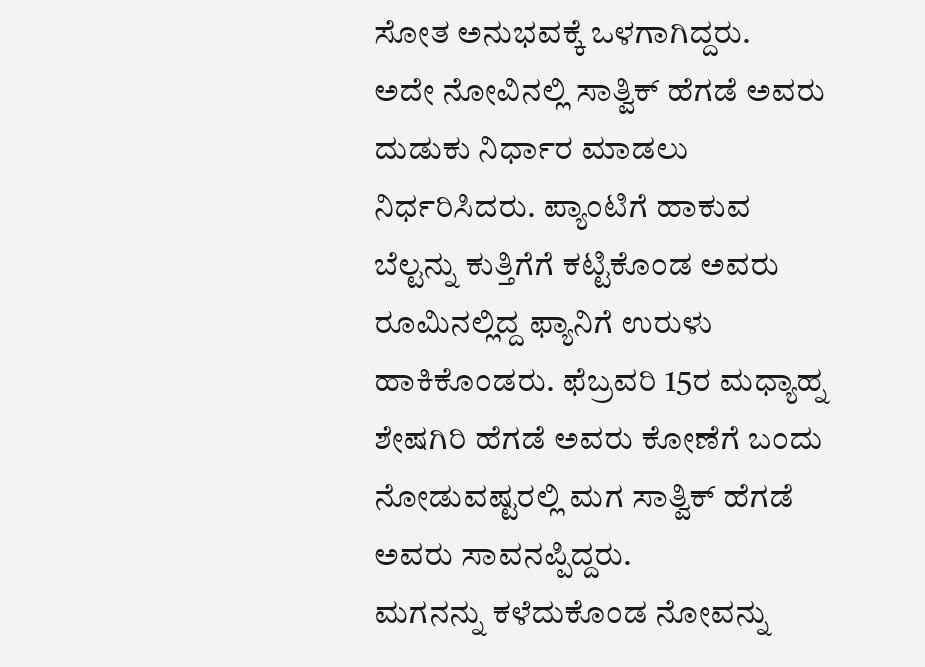ಸೋತ ಅನುಭವಕ್ಕೆ ಒಳಗಾಗಿದ್ದರು.
ಅದೇ ನೋವಿನಲ್ಲಿ ಸಾತ್ವಿಕ್ ಹೆಗಡೆ ಅವರು ದುಡುಕು ನಿರ್ಧಾರ ಮಾಡಲು ನಿರ್ಧರಿಸಿದರು. ಪ್ಯಾಂಟಿಗೆ ಹಾಕುವ ಬೆಲ್ಟನ್ನು ಕುತ್ತಿಗೆಗೆ ಕಟ್ಟಿಕೊಂಡ ಅವರು ರೂಮಿನಲ್ಲಿದ್ದ ಫ್ಯಾನಿಗೆ ಉರುಳು ಹಾಕಿಕೊಂಡರು. ಫೆಬ್ರವರಿ 15ರ ಮಧ್ಯಾಹ್ನ ಶೇಷಗಿರಿ ಹೆಗಡೆ ಅವರು ಕೋಣೆಗೆ ಬಂದು ನೋಡುವಷ್ಟರಲ್ಲಿ ಮಗ ಸಾತ್ವಿಕ್ ಹೆಗಡೆ ಅವರು ಸಾವನಪ್ಪಿದ್ದರು.
ಮಗನನ್ನು ಕಳೆದುಕೊಂಡ ನೋವನ್ನು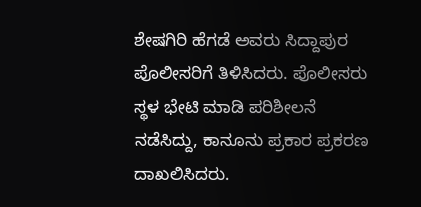ಶೇಷಗಿರಿ ಹೆಗಡೆ ಅವರು ಸಿದ್ದಾಪುರ ಪೊಲೀಸರಿಗೆ ತಿಳಿಸಿದರು. ಪೊಲೀಸರು ಸ್ಥಳ ಭೇಟಿ ಮಾಡಿ ಪರಿಶೀಲನೆ ನಡೆಸಿದ್ದು, ಕಾನೂನು ಪ್ರಕಾರ ಪ್ರಕರಣ ದಾಖಲಿಸಿದರು.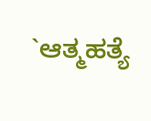`ಆತ್ಮಹತ್ಯೆ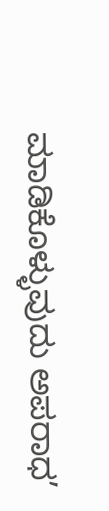ಮಾಡಿಕೊಳ್ಳುವುದು ಅಪರಾಧ’